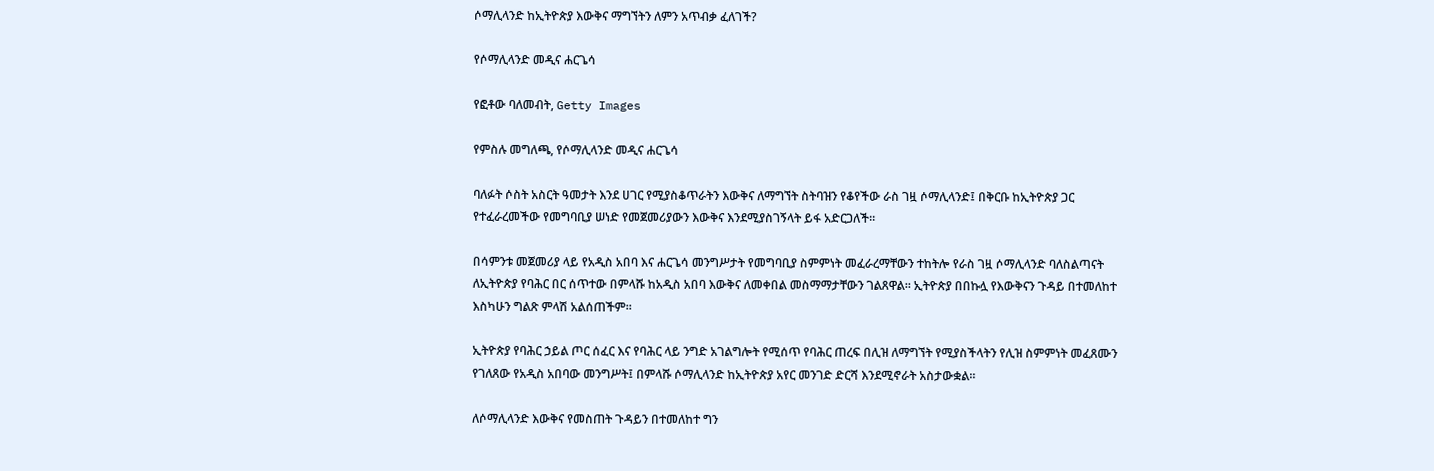ሶማሊላንድ ከኢትዮጵያ እውቅና ማግኘትን ለምን አጥብቃ ፈለገች?

የሶማሊላንድ መዲና ሐርጌሳ

የፎቶው ባለመብት, Getty Images

የምስሉ መግለጫ, የሶማሊላንድ መዲና ሐርጌሳ

ባለፉት ሶስት አስርት ዓመታት እንደ ሀገር የሚያስቆጥራትን እውቅና ለማግኘት ስትባዝን የቆየችው ራስ ገዟ ሶማሊላንድ፤ በቅርቡ ከኢትዮጵያ ጋር የተፈራረመችው የመግባቢያ ሠነድ የመጀመሪያውን እውቅና እንደሚያስገኝላት ይፋ አድርጋለች።

በሳምንቱ መጀመሪያ ላይ የአዲስ አበባ እና ሐርጌሳ መንግሥታት የመግባቢያ ስምምነት መፈራረማቸውን ተከትሎ የራስ ገዟ ሶማሊላንድ ባለስልጣናት ለኢትዮጵያ የባሕር በር ሰጥተው በምላሹ ከአዲስ አበባ እውቅና ለመቀበል መስማማታቸውን ገልጸዋል። ኢትዮጵያ በበኩሏ የእውቅናን ጉዳይ በተመለከተ እስካሁን ግልጽ ምላሽ አልሰጠችም።

ኢትዮጵያ የባሕር ኃይል ጦር ሰፈር እና የባሕር ላይ ንግድ አገልግሎት የሚሰጥ የባሕር ጠረፍ በሊዝ ለማግኘት የሚያስችላትን የሊዝ ስምምነት መፈጸሙን የገለጸው የአዲስ አበባው መንግሥት፤ በምላሹ ሶማሊላንድ ከኢትዮጵያ አየር መንገድ ድርሻ እንደሚኖራት አስታውቋል።

ለሶማሊላንድ እውቅና የመስጠት ጉዳይን በተመለከተ ግን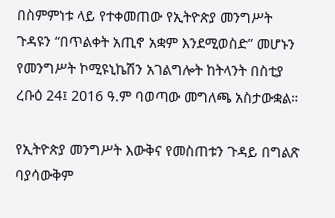በስምምነቱ ላይ የተቀመጠው የኢትዮጵያ መንግሥት ጉዳዩን “በጥልቀት አጢኖ አቋም እንደሚወስድ” መሆኑን የመንግሥት ኮሚዩኒኬሽን አገልግሎት ከትላንት በስቲያ ረቡዕ 24፤ 2016 ዓ.ም ባወጣው መግለጫ አስታውቋል።

የኢትዮጵያ መንግሥት እውቅና የመስጠቱን ጉዳይ በግልጽ ባያሳውቅም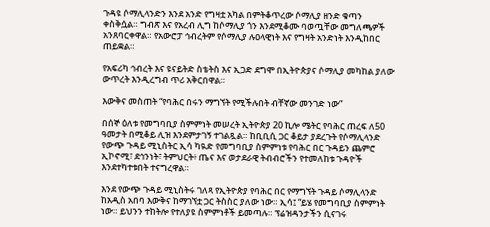ጉዳዩ ሶማሊላንድን እንደ አንድ የግዛቷ አካል በምትቆጥረው ሶማሊያ ዘንድ ቁጣን ቀስቅሷል። ግብጽ እና የአረብ ሊግ ከሶማሊያ ጎን እንደሚቆሙ ባወጧቸው መግለጫዎች አንጸባርቀዋል። የአውሮፓ ኅብረትም የሶማሊያ ሉዐላዊነት እና የግዛት አንድነት እንዲከበር ጠይቋል።

የአፍሪካ ኅብረት እና ዩናይትድ ስቴትስ እና ኢጋድ ደግሞ በኢትዮጵያና ሶማሊያ መካከል ያለው ውጥረት እንዲረግብ ጥሪ አቅርበዋል።

እውቅና መስጠት “የባሕር በሩን ማግኘት የሚችሉበት ብቸኛው መንገድ ነው”

በሰኞ ዕለቱ የመግባቢያ ስምምነት መሠረት ኢትዮጵያ 20 ኪሎ ሜትር የባሕር ጠረፍ ለ50 ዓመታት በሚቆይ ሊዝ እንደምታገኝ ተገልጿል። ከቢቢሲ ጋር ቆይታ ያደረጉት የሶማሊላንድ የውጭ ጉዳይ ሚኒስትር ኢሳ ካዪድ የመግባቢያ ስምምነቱ የባሕር በር ጉዳይን ጨምሮ ኢኮኖሚ፣ ደኅንነት፣ ትምህርት፥ ጤና እና ወታደራዊ ትብብሮችን የተመለከቱ ጉዳዮች እንደተካተቱበት ተናግረዋል።

እንደ የውጭ ጉዳይ ሚኒስትሩ ገለጻ የኢትዮጵያ የባሕር በር የማግኘት ጉዳይ ሶማሊላንድ ከአዲስ አበባ እውቅና ከማገኘቷ ጋር ትስስር ያለው ነው። ኢሳ፤ “ይሄ የመግባቢያ ስምምነት ነው። ይህንን ተከትሎ የተለያዩ ስምምነቶች ይመጣሉ። ፕሬዝዳንታችን ሲናገሩ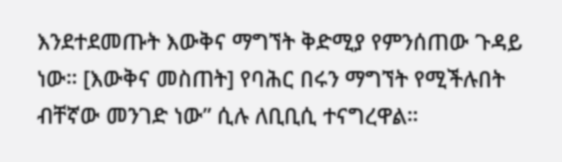እንደተደመጡት እውቅና ማግኘት ቅድሚያ የምንሰጠው ጉዳይ ነው። [እውቅና መስጠት] የባሕር በሩን ማግኘት የሚችሉበት ብቸኛው መንገድ ነው” ሲሉ ለቢቢሲ ተናግረዋል።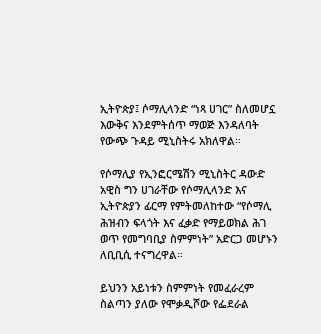ኢትዮጵያ፤ ሶማሊላንድ “ነጻ ሀገር” ስለመሆኗ እውቅና እንደምትሰጥ ማወጅ እንዳለባት የውጭ ጉዳይ ሚኒስትሩ አክለዋል።

የሶማሊያ የኢንፎርሜሽን ሚኒስትር ዳውድ አዊስ ግን ሀገራቸው የሶማሊላንድ እና ኢትዮጵያን ፊርማ የምትመለከተው “የሶማሊ ሕዝብን ፍላጎት እና ፈቃድ የማይወክል ሕገ ወጥ የመግባቢያ ስምምነት” አድርጋ መሆኑን ለቢቢሲ ተናግረዋል።

ይህንን አይነቱን ስምምነት የመፈራረም ስልጣን ያለው የሞቃዲሾው የፌደራል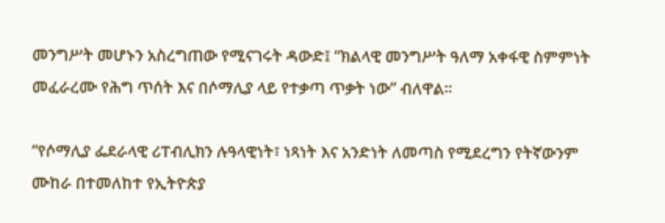መንግሥት መሆኑን አስረግጠው የሚናገሩት ዳውድ፤ “ክልላዊ መንግሥት ዓለማ አቀፋዊ ስምምነት መፈራረሙ የሕግ ጥሰት እና በሶማሊያ ላይ የተቃጣ ጥቃት ነው” ብለዋል።

“የሶማሊያ ፌደራላዊ ሪፐብሊክን ሉዓላዊነት፣ ነጻነት እና አንድነት ለመጣስ የሚደረግን የትኛውንም ሙከራ በተመለከተ የኢትዮጵያ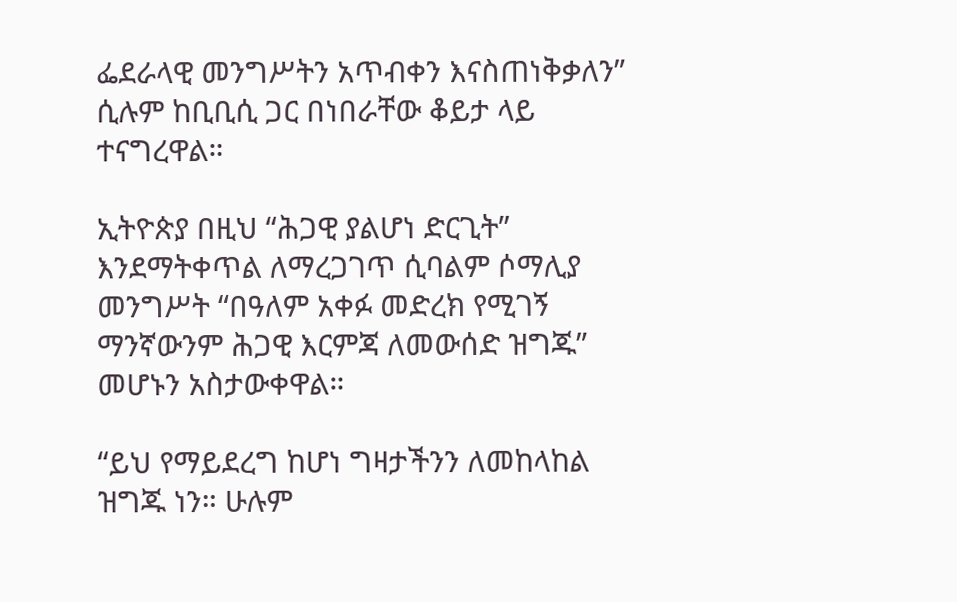ፌደራላዊ መንግሥትን አጥብቀን እናስጠነቅቃለን” ሲሉም ከቢቢሲ ጋር በነበራቸው ቆይታ ላይ ተናግረዋል።

ኢትዮጵያ በዚህ “ሕጋዊ ያልሆነ ድርጊት” እንደማትቀጥል ለማረጋገጥ ሲባልም ሶማሊያ መንግሥት “በዓለም አቀፉ መድረክ የሚገኝ ማንኛውንም ሕጋዊ እርምጃ ለመውሰድ ዝግጁ” መሆኑን አስታውቀዋል።

“ይህ የማይደረግ ከሆነ ግዛታችንን ለመከላከል ዝግጁ ነን። ሁሉም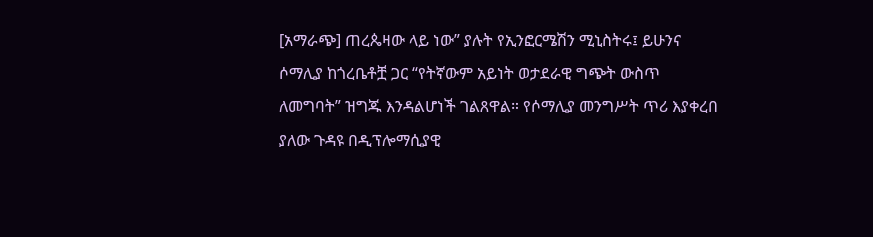[አማራጭ] ጠረጴዛው ላይ ነው” ያሉት የኢንፎርሜሽን ሚኒስትሩ፤ ይሁንና ሶማሊያ ከጎረቤቶቿ ጋር “የትኛውም አይነት ወታደራዊ ግጭት ውስጥ ለመግባት” ዝግጁ እንዳልሆነች ገልጸዋል። የሶማሊያ መንግሥት ጥሪ እያቀረበ ያለው ጉዳዩ በዲፕሎማሲያዊ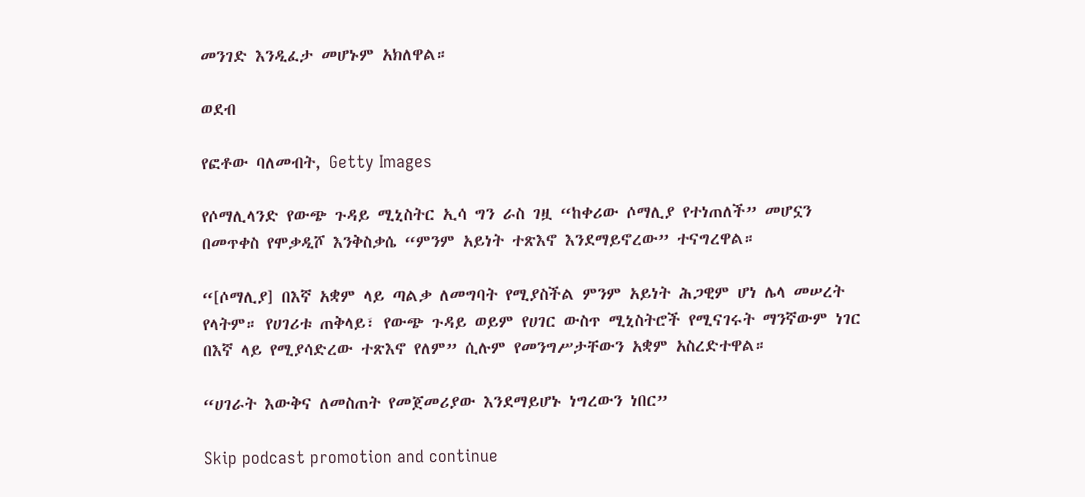መንገድ እንዲፈታ መሆኑም አክለዋል።

ወደብ

የፎቶው ባለመብት, Getty Images

የሶማሊላንድ የውጭ ጉዳይ ሚኒስትር ኢሳ ግን ራስ ገዟ “ከቀሪው ሶማሊያ የተነጠለች” መሆኗን በመጥቀስ የሞቃዲሾ እንቅስቃሴ “ምንም አይነት ተጽእኖ እንደማይኖረው” ተናግረዋል።

“[ሶማሊያ] በእኛ አቋም ላይ ጣልቃ ለመግባት የሚያስችል ምንም አይነት ሕጋዊም ሆነ ሌላ መሠረት የላትም። የሀገሪቱ ጠቅላይ፣ የውጭ ጉዳይ ወይም የሀገር ውስጥ ሚኒስትሮች የሚናገሩት ማንኛውም ነገር በእኛ ላይ የሚያሳድረው ተጽእኖ የለም” ሲሉም የመንግሥታቸውን አቋም አስረድተዋል።

“ሀገራት እውቅና ለመስጠት የመጀመሪያው እንደማይሆኑ ነግረውን ነበር”

Skip podcast promotion and continue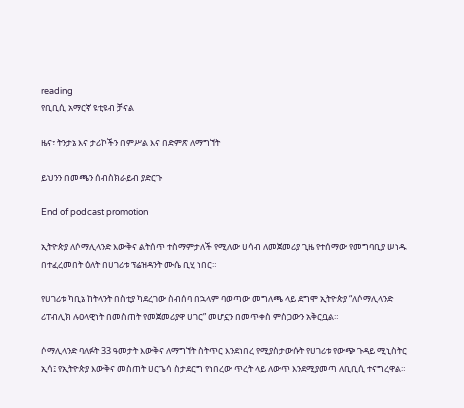reading
የቢቢሲ አማርኛ ዩቲዩብ ቻናል

ዜና፣ ትንታኔ እና ታሪኮችን በምሥል እና በድምጽ ለማግኘት

ይህንን በመጫን ሰብስክራይብ ያድርጉ

End of podcast promotion

ኢትዮጵያ ለሶማሊላንድ እውቅና ልትሰጥ ተስማምታለች የሚለው ሀሳብ ለመጀመሪያ ጊዜ የተሰማው የመግባቢያ ሠነዱ በተፈረመበት ዕለት በሀገሪቱ ፕሬዝዳንት ሙሴ ቢሂ ነበር።

የሀገሪቱ ካቢኔ ከትላንት በስቲያ ካደረገው ስብሰባ በኋላም ባወጣው መግለጫ ላይ ደግሞ ኢትዮጵያ “ለሶማሊላንድ ሪፐብሊክ ሉዐላዊነት በመስጠት የመጀመሪያዋ ሀገር” መሆኗን በመጥቀስ ምስጋውን አቅርቧል።

ሶማሊላንድ ባለፉት 33 ዓመታት እውቅና ለማግኘት ስትጥር እንደነበረ የሚያስታውሱት የሀገሪቱ የውጭ ጉዳይ ሚኒስትር ኢሳ፤ የኢትዮጵያ እውቅና መስጠት ሀርጌሳ ስታደርግ የነበረው ጥረት ላይ ለውጥ እንደሚያመጣ ለቢቢሲ ተናግረዋል።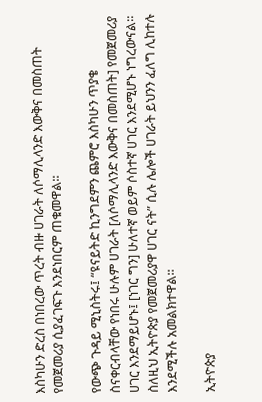እስካሁን ድረስ በነበረው ጥረት ብዙ ሀገራት ለሶማሊላንድ እውቅና በመስጠት የመጀመሪያ ሲያፈገፍጉ እንደነበርም ጠቁመዋል።

የውጭ ጉዳይ ሚኒስትሩ፤ “ዩናይትድ ኪንግደምን ጨምሮ እስካሁን ጥያቄ ስናቀርብላቸው የነበሩ ሁሉም ሀገራት [ለሶማሊላንድ እውቅና በመስጠት] የመጀመሪያ ሀገር እንደማይሆኑ፤ [ነገር ግን] ሁለተኛ ወይም ሶስተኛ ሀገር እንደሚሆኑ ነግረውናል። ስለዚህ ኢትዮጵያ የመጀመሪያዋ ሀገር ናት” ሲሉ ሌሎች ሀገራት ይህንን ፈለግ ሊከተሉ እንደሚችሉ አመልክተዋል።

ኢትዮጵያ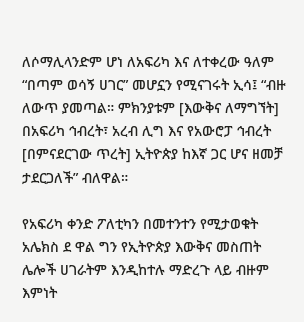ለሶማሊላንድም ሆነ ለአፍሪካ እና ለተቀረው ዓለም “በጣም ወሳኝ ሀገር” መሆኗን የሚናገሩት ኢሳ፤ “ብዙ ለውጥ ያመጣል። ምክንያቱም [እውቅና ለማግኘት] በአፍሪካ ኅብረት፣ አረብ ሊግ እና የአውሮፓ ኅብረት [በምናደርገው ጥረት] ኢትዮጵያ ከእኛ ጋር ሆና ዘመቻ ታደርጋለች” ብለዋል።

የአፍሪካ ቀንድ ፖለቲካን በመተንተን የሚታወቁት አሌክስ ደ ዋል ግን የኢትዮጵያ እውቅና መስጠት ሌሎች ሀገራትም እንዲከተሉ ማድረጉ ላይ ብዙም እምነት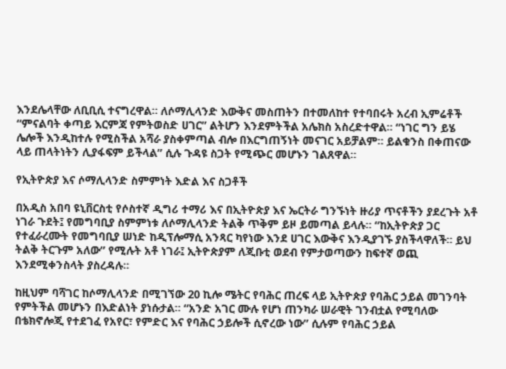እንደሌላቸው ለቢቢሲ ተናግረዋል። ለሶማሊላንድ እውቅና መስጠትን በተመለከተ የተባበሩት አረብ ኢምሬቶች “ምናልባት ቀጣይ እርምጃ የምትወስድ ሀገር” ልትሆን እንደምትችል አሌክስ አስረድተዋል። “ነገር ግን ይሄ ሌሎች እንዲከተሉ የሚስችል አሻራ ያስቀምጣል ብሎ በእርግጠኝነት መናገር አይቻልም። ይልቁንስ በቀጠናው ላይ ጠላትነትን ሊያፋፍም ይችላል” ሲሉ ጉዳዩ ስጋት የሚጭር መሆኑን ገልጸዋል።

የኢትዮጵያ እና ሶማሊላንድ ስምምነት እድል እና ስጋቶች

በአዲስ አበባ ዩኒቨርስቲ የሶስተኛ ዲግሪ ተማሪ እና በኢትዮጵያ እና ኤርትራ ግንኙነት ዙሪያ ጥናቶችን ያደረጉት አቶ ነገራ ጉደት፤ የመግባቢያ ስምምነቱ ለሶማሊላንድ ትልቅ ጥቅም ይዞ ይመጣል ይላሉ። “ከኢትዮጵያ ጋር የተፈራረሙት የመግባቢያ ሠነድ ከዲፕሎማሲ አንጻር ካየነው እንደ ሀገር እውቅና እንዲያገኙ ያስችላዋለች። ይህ ትልቅ ትርጉም አለው” የሚሉት አቶ ነገራ፤ ኢትዮጵያም ለጂቡቲ ወደብ የምታወጣውን ከፍተኛ ወጪ እንደሚቀንስላት ያስረዳሉ።

ከዚህም ባሻገር ከሶማሊላንድ በሚገኘው 20 ኪሎ ሜትር የባሕር ጠረፍ ላይ ኢትዮጵያ የባሕር ኃይል መገንባት የምትችል መሆኑን በእድልነት ያነሱታል። “አንድ አገር ሙሉ የሆነ ጠንካራ ሠራዊት ገንብቷል የሚባለው በቴክኖሎጂ የተደገፈ የአየር፣ የምድር እና የባሕር ኃይሎች ሲኖረው ነው” ሲሉም የባሕር ኃይል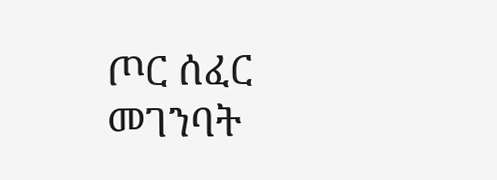ጦር ሰፈር መገንባት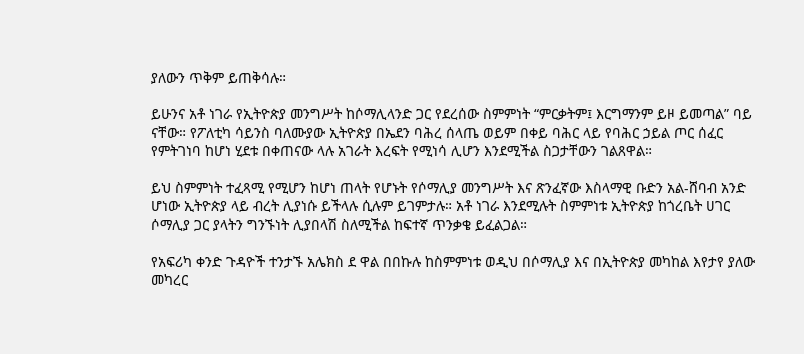ያለውን ጥቅም ይጠቅሳሉ።

ይሁንና አቶ ነገራ የኢትዮጵያ መንግሥት ከሶማሊላንድ ጋር የደረሰው ስምምነት “ምርቃትም፤ እርግማንም ይዞ ይመጣል” ባይ ናቸው። የፖለቲካ ሳይንስ ባለሙያው ኢትዮጵያ በኤደን ባሕረ ሰላጤ ወይም በቀይ ባሕር ላይ የባሕር ኃይል ጦር ሰፈር የምትገነባ ከሆነ ሂደቱ በቀጠናው ላሉ አገራት እረፍት የሚነሳ ሊሆን እንደሚችል ስጋታቸውን ገልጸዋል።

ይህ ስምምነት ተፈጻሚ የሚሆን ከሆነ ጠላት የሆኑት የሶማሊያ መንግሥት እና ጽንፈኛው እስላማዊ ቡድን አል-ሸባብ አንድ ሆነው ኢትዮጵያ ላይ ብረት ሊያነሱ ይችላሉ ሲሉም ይገምታሉ። አቶ ነገራ እንደሚሉት ስምምነቱ ኢትዮጵያ ከጎረቤት ሀገር ሶማሊያ ጋር ያላትን ግንኙነት ሊያበላሽ ስለሚችል ከፍተኛ ጥንቃቄ ይፈልጋል።

የአፍሪካ ቀንድ ጉዳዮች ተንታኙ አሌክስ ደ ዋል በበኩሉ ከስምምነቱ ወዲህ በሶማሊያ እና በኢትዮጵያ መካከል እየታየ ያለው መካረር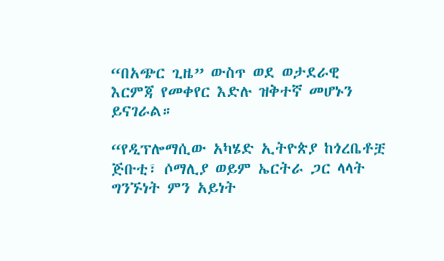“በአጭር ጊዜ” ውስጥ ወደ ወታደራዊ እርምጃ የመቀየር እድሉ ዝቅተኛ መሆኑን ይናገራል።

“የዲፕሎማሲው አካሄድ ኢትዮጵያ ከጎረቤቶቿ ጅቡቲ፣ ሶማሊያ ወይም ኤርትራ ጋር ላላት ግንኙነት ምን አይነት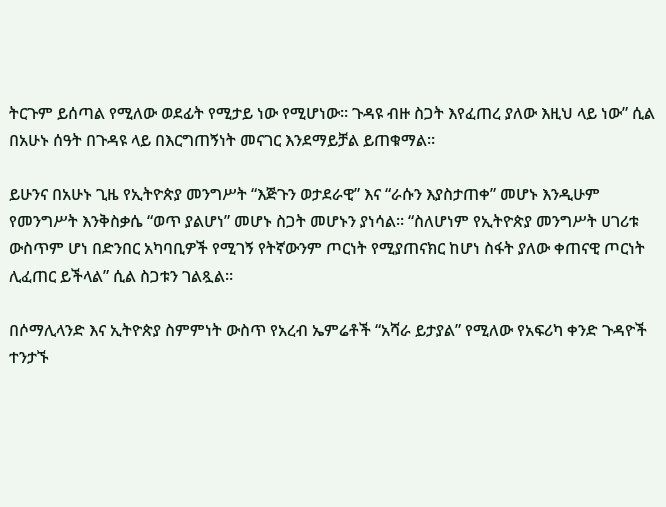ትርጉም ይሰጣል የሚለው ወደፊት የሚታይ ነው የሚሆነው። ጉዳዩ ብዙ ስጋት እየፈጠረ ያለው እዚህ ላይ ነው” ሲል በአሁኑ ሰዓት በጉዳዩ ላይ በእርግጠኝነት መናገር እንደማይቻል ይጠቁማል።

ይሁንና በአሁኑ ጊዜ የኢትዮጵያ መንግሥት “እጅጉን ወታደራዊ” እና “ራሱን እያስታጠቀ” መሆኑ እንዲሁም የመንግሥት እንቅስቃሴ “ወጥ ያልሆነ” መሆኑ ስጋት መሆኑን ያነሳል። “ስለሆነም የኢትዮጵያ መንግሥት ሀገሪቱ ውስጥም ሆነ በድንበር አካባቢዎች የሚገኝ የትኛውንም ጦርነት የሚያጠናክር ከሆነ ስፋት ያለው ቀጠናዊ ጦርነት ሊፈጠር ይችላል” ሲል ስጋቱን ገልጿል።

በሶማሊላንድ እና ኢትዮጵያ ስምምነት ውስጥ የአረብ ኤምሬቶች “አሻራ ይታያል” የሚለው የአፍሪካ ቀንድ ጉዳዮች ተንታኙ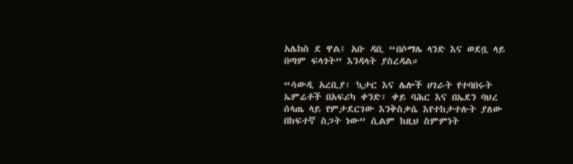አሌክስ ደ ዋል፤ አቡ ዳቢ “በሶማሌ ላንድ እና ወደቧ ላይ በጣም ፍላጎት” እንዳላት ያስረዳል።

“ሳውዲ አረቢያ፣ ኳታር እና ሌሎች ሀገራት የተባበሩት ኤምሬቶች በአፍሪካ ቀንድ፣ ቀይ ባሕር እና በኤደን ባህረ ሰላጤ ላይ የምታደርገው እንቅስቃሴ እየተከታተሉት ያለው በከፍተኛ ስጋት ነው” ሲልም ከዚህ ስምምነት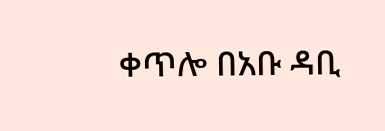ቀጥሎ በአቡ ዳቢ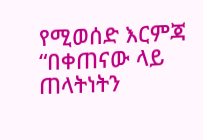የሚወሰድ እርምጃ “በቀጠናው ላይ ጠላትነትን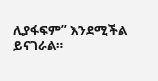ሊያፋፍም” እንደሚችል ይናገራል።